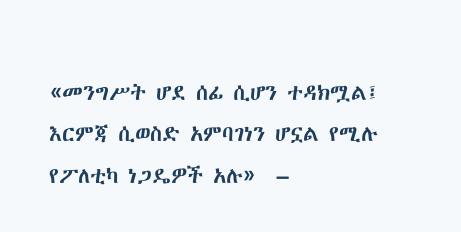«መንግሥት ሆደ ሰፊ ሲሆን ተዳክሟል፤ እርምጃ ሲወስድ አምባገነን ሆኗል የሚሉ የፖለቲካ ነጋዴዎች አሉ»  –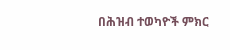በሕዝብ ተወካዮች ምክር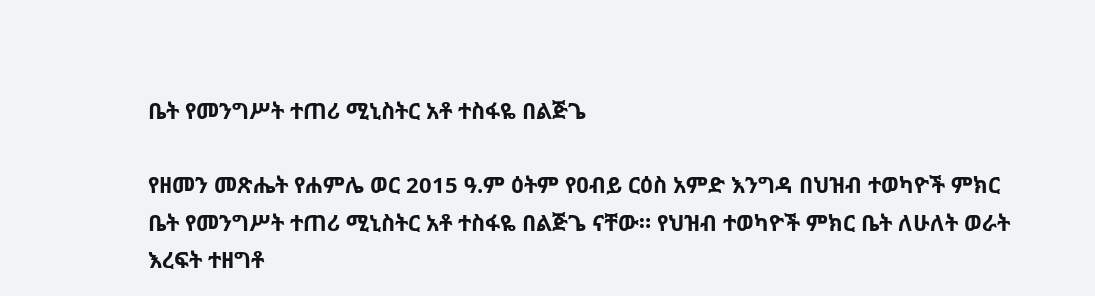ቤት የመንግሥት ተጠሪ ሚኒስትር አቶ ተስፋዬ በልጅጌ

የዘመን መጽሔት የሐምሌ ወር 2015 ዓ.ም ዕትም የዐብይ ርዕስ አምድ እንግዳ በህዝብ ተወካዮች ምክር ቤት የመንግሥት ተጠሪ ሚኒስትር አቶ ተስፋዬ በልጅጌ ናቸው። የህዝብ ተወካዮች ምክር ቤት ለሁለት ወራት እረፍት ተዘግቶ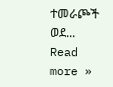ተመራጮች ወደ... Read more »